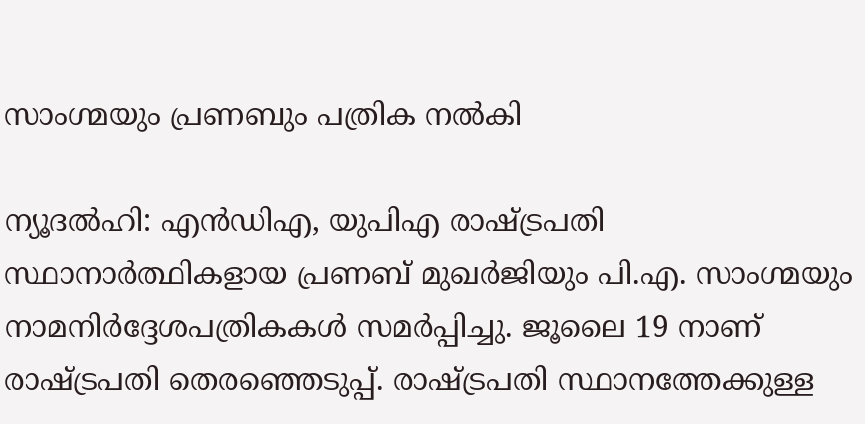സാംഗ്മയും പ്രണബും പത്രിക നല്‍കി

ന്യൂദല്‍ഹി: എന്‍ഡിഎ, യുപിഎ രാഷ്ട്രപതി സ്ഥാനാര്‍ത്ഥികളായ പ്രണബ്‌ മുഖര്‍ജിയും പി.എ. സാംഗ്മയും നാമനിര്‍ദ്ദേശപത്രികകള്‍ സമര്‍പ്പിച്ചു. ജൂലൈ 19 നാണ്‌ രാഷ്ട്രപതി തെരഞ്ഞെടുപ്പ്‌. രാഷ്ട്രപതി സ്ഥാനത്തേക്കുള്ള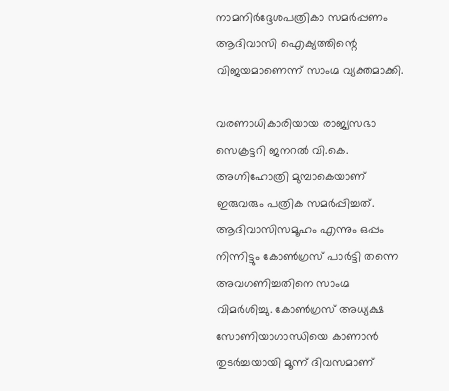നാമനിര്‍ദ്ദേശപത്രികാ സമര്‍പ്പണം ആദിവാസി ഐക്യത്തിന്റെ വിജയമാണെന്ന്‌ സാംഗ്മ വ്യക്തമാക്കി.

വരണാധികാരിയായ രാജ്യസഭാ സെക്രട്ടറി ജനറല്‍ വി.കെ. അഗ്നിഹോത്രി മുമ്പാകെയാണ്‌ ഇരുവരും പത്രിക സമര്‍പ്പിച്ചത്‌. ആദിവാസിസമൂഹം എന്നും ഒപ്പം നിന്നിട്ടും കോണ്‍ഗ്രസ്‌ പാര്‍ട്ടി തന്നെ അവഗണിച്ചതിനെ സാംഗ്മ വിമര്‍ശിച്ചു. കോണ്‍ഗ്രസ്‌ അധ്യക്ഷ സോണിയാഗാന്ധിയെ കാണാന്‍ തുടര്‍ച്ചയായി മൂന്ന്‌ ദിവസമാണ്‌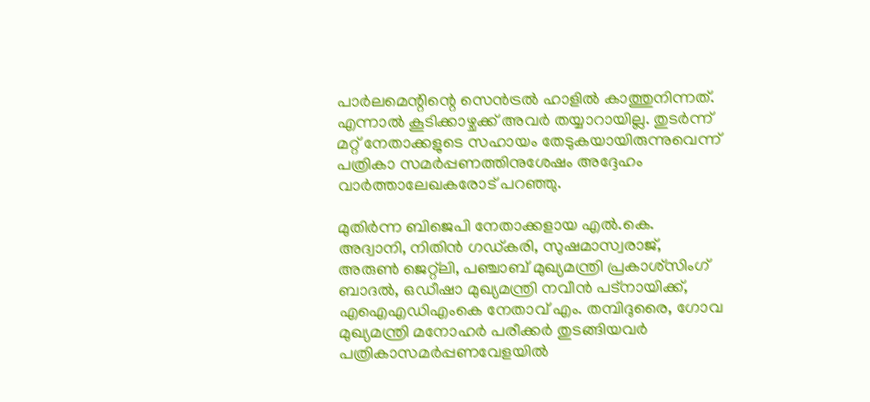പാര്‍ലമെന്റിന്റെ സെന്‍ട്രല്‍ ഹാളില്‍ കാത്തുനിന്നത്‌. എന്നാല്‍ കൂടിക്കാഴ്ചക്ക്‌ അവര്‍ തയ്യാറായില്ല. തുടര്‍ന്ന്‌ മറ്റ്‌ നേതാക്കളുടെ സഹായം തേടുകയായിരുന്നുവെന്ന്‌ പത്രികാ സമര്‍പ്പണത്തിനുശേഷം അദ്ദേഹം വാര്‍ത്താലേഖകരോട്‌ പറഞ്ഞു.

മുതിര്‍ന്ന ബിജെപി നേതാക്കളായ എല്‍.കെ. അദ്വാനി, നിതിന്‍ ഗഡ്കരി, സുഷമാസ്വരാജ്‌, അരുണ്‍ ജെറ്റ്ലി, പഞ്ചാബ്‌ മുഖ്യമന്ത്രി പ്രകാശ്സിംഗ്‌ ബാദല്‍, ഒഡീഷാ മുഖ്യമന്ത്രി നവീന്‍ പട്നായിക്ക്‌, എഐഎഡിഎംകെ നേതാവ്‌ എം. തമ്പിദുരൈ, ഗോവ മുഖ്യമന്ത്രി മനോഹര്‍ പരീക്കര്‍ തുടങ്ങിയവര്‍ പത്രികാസമര്‍പ്പണവേളയില്‍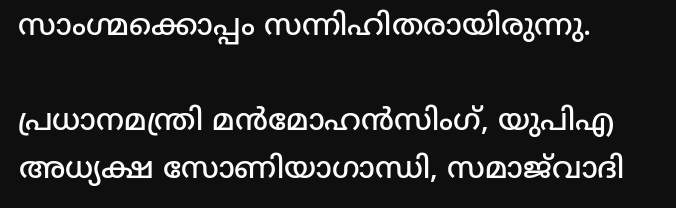സാംഗ്മക്കൊപ്പം സന്നിഹിതരായിരുന്നു.

പ്രധാനമന്ത്രി മന്‍മോഹന്‍സിംഗ്‌, യുപിഎ അധ്യക്ഷ സോണിയാഗാന്ധി, സമാജ്‌വാദി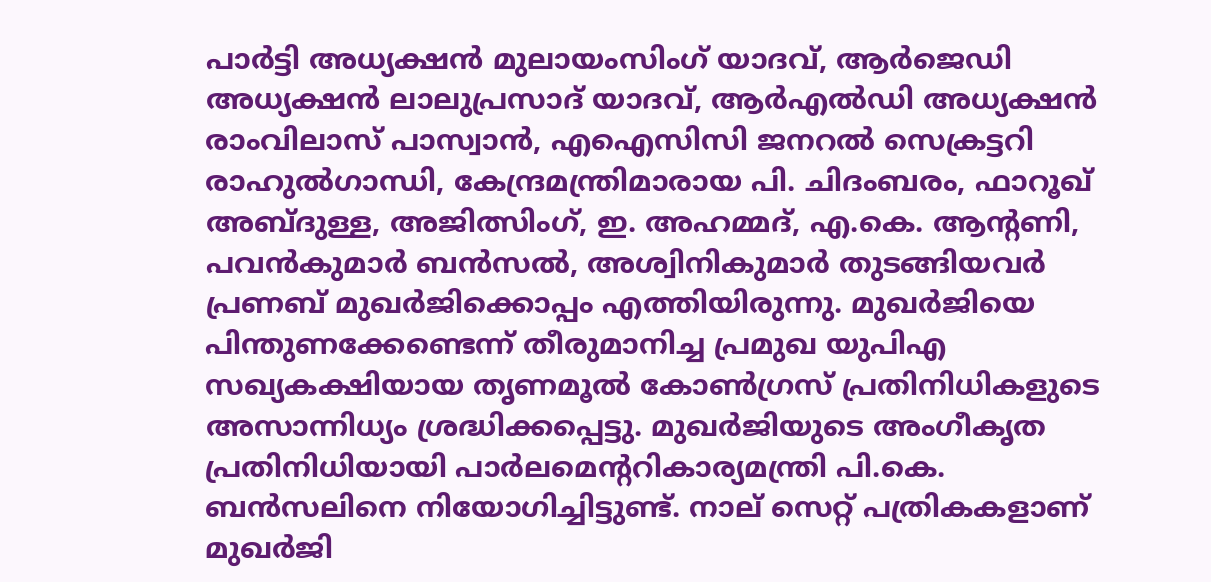പാര്‍ട്ടി അധ്യക്ഷന്‍ മുലായംസിംഗ്‌ യാദവ്‌, ആര്‍ജെഡി അധ്യക്ഷന്‍ ലാലുപ്രസാദ്‌ യാദവ്‌, ആര്‍എല്‍ഡി അധ്യക്ഷന്‍ രാംവിലാസ്‌ പാസ്വാന്‍, എഐസിസി ജനറല്‍ സെക്രട്ടറി രാഹുല്‍ഗാന്ധി, കേന്ദ്രമന്ത്രിമാരായ പി. ചിദംബരം, ഫാറൂഖ്‌ അബ്ദുള്ള, അജിത്സിംഗ്‌, ഇ. അഹമ്മദ്‌, എ.കെ. ആന്റണി, പവന്‍കുമാര്‍ ബന്‍സല്‍, അശ്വിനികുമാര്‍ തുടങ്ങിയവര്‍ പ്രണബ്‌ മുഖര്‍ജിക്കൊപ്പം എത്തിയിരുന്നു. മുഖര്‍ജിയെ പിന്തുണക്കേണ്ടെന്ന്‌ തീരുമാനിച്ച പ്രമുഖ യുപിഎ സഖ്യകക്ഷിയായ തൃണമൂല്‍ കോണ്‍ഗ്രസ്‌ പ്രതിനിധികളുടെ അസാന്നിധ്യം ശ്രദ്ധിക്കപ്പെട്ടു. മുഖര്‍ജിയുടെ അംഗീകൃത പ്രതിനിധിയായി പാര്‍ലമെന്ററികാര്യമന്ത്രി പി.കെ. ബന്‍സലിനെ നിയോഗിച്ചിട്ടുണ്ട്‌. നാല്‌ സെറ്റ്‌ പത്രികകളാണ്‌ മുഖര്‍ജി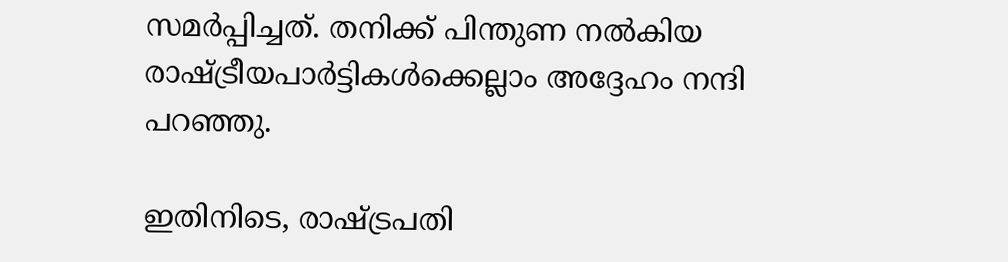സമര്‍പ്പിച്ചത്‌. തനിക്ക്‌ പിന്തുണ നല്‍കിയ രാഷ്ട്രീയപാര്‍ട്ടികള്‍ക്കെല്ലാം അദ്ദേഹം നന്ദി പറഞ്ഞു.

ഇതിനിടെ, രാഷ്ട്രപതി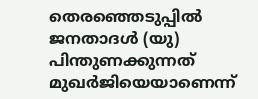തെരഞ്ഞെടുപ്പില്‍ ജനതാദള്‍ (യു) പിന്തുണക്കുന്നത്‌ മുഖര്‍ജിയെയാണെന്ന്‌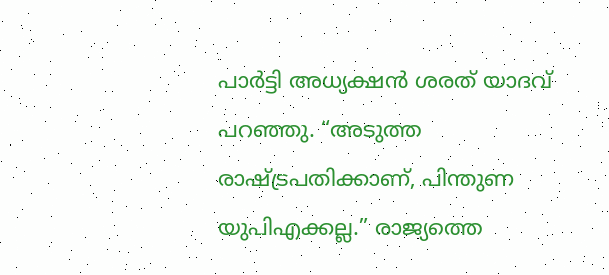പാര്‍ട്ടി അധ്യക്ഷന്‍ ശരത്‌ യാദവ്‌ പറഞ്ഞു. “അടുത്ത രാഷ്ട്രപതിക്കാണ്‌, പിന്തുണ യുപിഎക്കല്ല.” രാജ്യത്തെ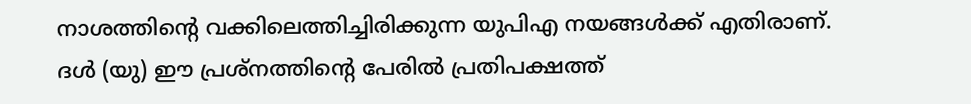നാശത്തിന്റെ വക്കിലെത്തിച്ചിരിക്കുന്ന യുപിഎ നയങ്ങള്‍ക്ക്‌ എതിരാണ്‌. ദള്‍ (യു) ഈ പ്രശ്നത്തിന്റെ പേരില്‍ പ്രതിപക്ഷത്ത്‌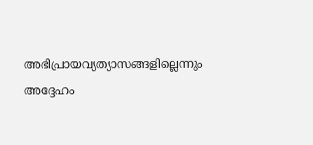അഭിപ്രായവ്യത്യാസങ്ങളില്ലെന്നും അദ്ദേഹം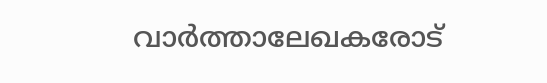വാര്‍ത്താലേഖകരോട്‌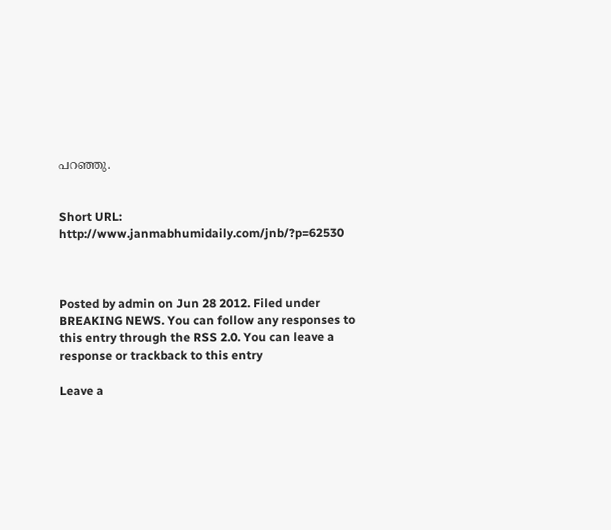പറഞ്ഞു.


Short URL: http://www.janmabhumidaily.com/jnb/?p=62530



Posted by admin on Jun 28 2012. Filed under BREAKING NEWS. You can follow any responses to this entry through the RSS 2.0. You can leave a response or trackback to this entry

Leave a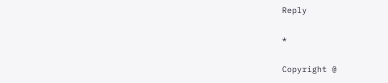Reply

*

Copyright @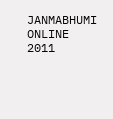JANMABHUMI ONLINE 2011